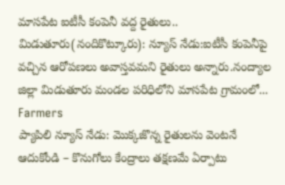మాసపేట ఐటీసీ కంపెనీ వద్ద రైతులు.. మిడుతూరు(నందికొట్కూరు): న్యూస్ నేడు:ఐటీసీ కంపెనీపై వచ్చిన ఆరోపణలు అవాస్తవమని రైతులు అన్నారు.నంద్యాల జిల్లా మిడుతూరు మండల పరిధిలోని మాసపేట గ్రామంలో...
Farmers
ప్యాపిలి న్యూస్ నేడు: మొక్కజొన్న రైతులను వెంటనే ఆదుకోండి – కొనుగోలు కేంద్రాలు తక్షణమే ఏర్పాటు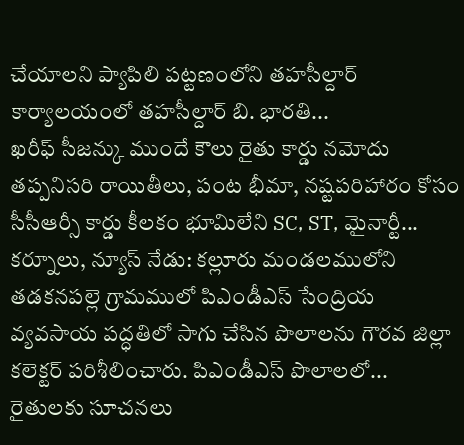చేయాలని ప్యాపిలి పట్టణంలోని తహసీల్దార్ కార్యాలయంలో తహసీల్దార్ బి. భారతి...
ఖరీఫ్ సీజన్కు ముందే కౌలు రైతు కార్డు నమోదు తప్పనిసరి రాయితీలు, పంట భీమా, నష్టపరిహారం కోసం సీసీఆర్సీ కార్డు కీలకం భూమిలేని SC, ST, మైనార్టీ...
కర్నూలు, న్యూస్ నేడు: కల్లూరు మండలములోని తడకనపల్లె గ్రామములో పిఎండీఎస్ సేంద్రియ వ్యవసాయ పద్ధతిలో సాగు చేసిన పొలాలను గౌరవ జిల్లా కలెక్టర్ పరిశీలించారు. పిఎండీఎస్ పొలాలలో...
రైతులకు సూచనలు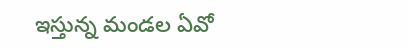ఇస్తున్న మండల ఏవో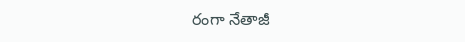రంగా నేతాజీ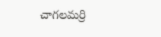చాగలమర్రి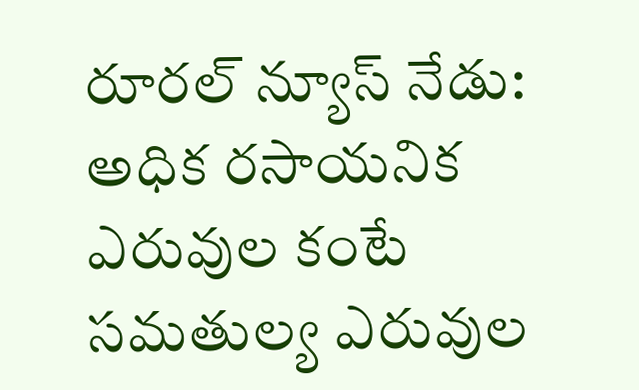రూరల్ న్యూస్ నేడు: అధిక రసాయనిక ఎరువుల కంటే సమతుల్య ఎరువుల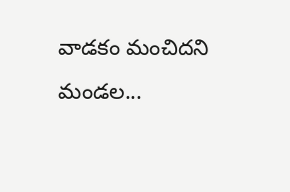వాడకం మంచిదని మండల...